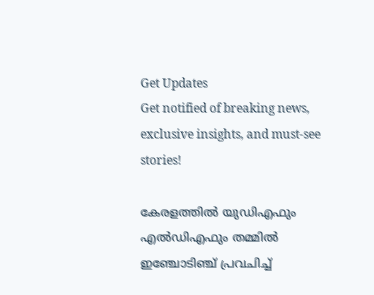Get Updates
Get notified of breaking news, exclusive insights, and must-see stories!

കേരളത്തിൽ യുഡിഎഫും എൽഡിഎഫും തമ്മിൽ ഇഞ്ചോടിഞ്ച് പ്രവചിച്ച്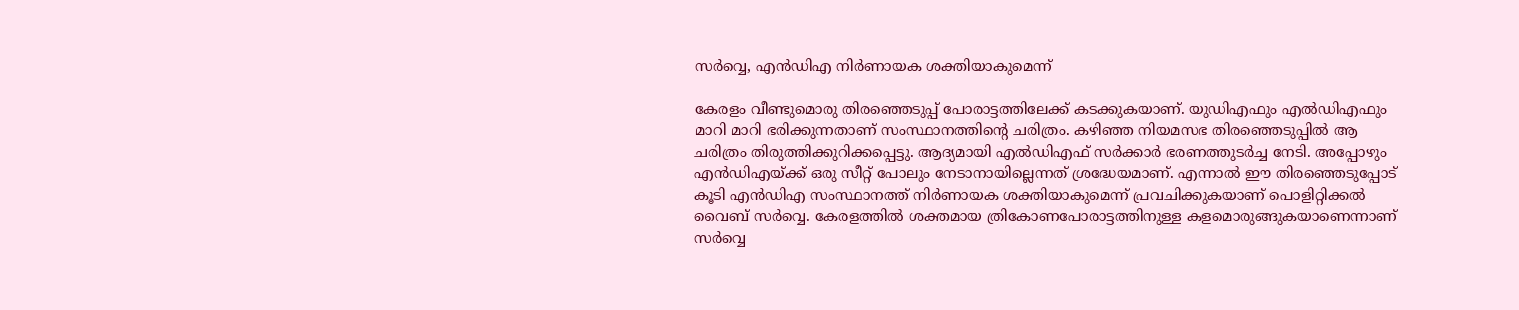സർവ്വെ, എൻഡിഎ നിർണായക ശക്തിയാകുമെന്ന്

കേരളം വീണ്ടുമൊരു തിരഞ്ഞെടുപ്പ് പോരാട്ടത്തിലേക്ക് കടക്കുകയാണ്. യുഡിഎഫും എൽഡിഎഫും മാറി മാറി ഭരിക്കുന്നതാണ് സംസ്ഥാനത്തിൻ്റെ ചരിത്രം. കഴിഞ്ഞ നിയമസഭ തിരഞ്ഞെടുപ്പിൽ ആ ചരിത്രം തിരുത്തിക്കുറിക്കപ്പെട്ടു. ആദ്യമായി എൽഡിഎഫ് സർക്കാർ ഭരണത്തുടർച്ച നേടി. അപ്പോഴും എൻഡിഎയ്ക്ക് ഒരു സീറ്റ് പോലും നേടാനായില്ലെന്നത് ശ്രദ്ധേയമാണ്. എന്നാൽ ഈ തിരഞ്ഞെടുപ്പോട് കൂടി എൻഡിഎ സംസ്ഥാനത്ത് നിർണായക ശക്തിയാകുമെന്ന് പ്രവചിക്കുകയാണ് പൊളിറ്റിക്കൽ വൈബ് സർവ്വെ. കേരളത്തിൽ ശക്തമായ ത്രികോണപോരാട്ടത്തിനുള്ള കളമൊരുങ്ങുകയാണെന്നാണ് സർവ്വെ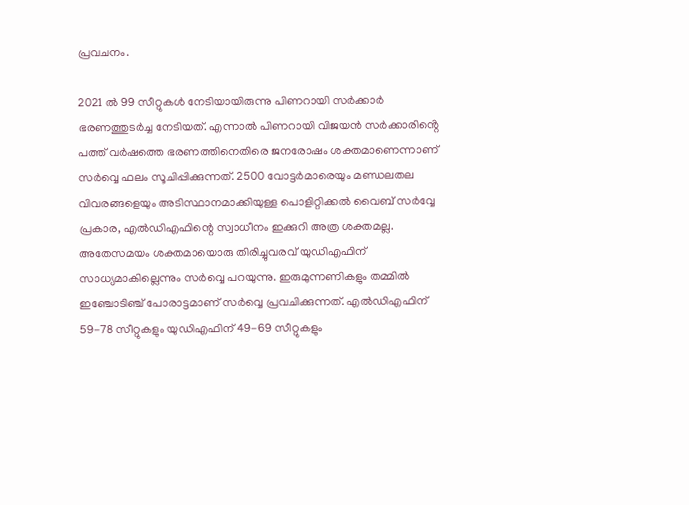പ്രവചനം.

2021 ൽ 99 സീറ്റുകൾ നേടിയായിരുന്നു പിണറായി സർക്കാർ ഭരണത്തുടർച്ച നേടിയത്. എന്നാൽ പിണറായി വിജയൻ സർക്കാരിൻ്റെ പത്ത് വർഷത്തെ ഭരണത്തിനെതിരെ ജനരോഷം ശക്തമാണെന്നാണ് സർവ്വെ ഫലം സൂചിപ്പിക്കുന്നത്. 2500 വോട്ടർമാരെയും മണ്ഡലതല വിവരങ്ങളെയും അടിസ്ഥാനമാക്കിയുള്ള പൊളിറ്റിക്കൽ വൈബ് സർവ്വേ പ്രകാര, എൽഡിഎഫിന്റെ സ്വാധീനം ഇക്കുറി അത്ര ശക്തമല്ല. അതേസമയം ശക്തമായൊരു തിരിച്ചുവരവ് യുഡിഎഫിന് സാധ്യമാകില്ലെന്നും സർവ്വെ പറയുന്നു. ഇരുമുന്നണികളും തമ്മിൽ ഇഞ്ചോടിഞ്ച് പോരാട്ടമാണ് സർവ്വെ പ്രവചിക്കുന്നത്. എൽഡിഎഫിന് 59-78 സീറ്റുകളും യുഡിഎഫിന് 49-69 സീറ്റുകളും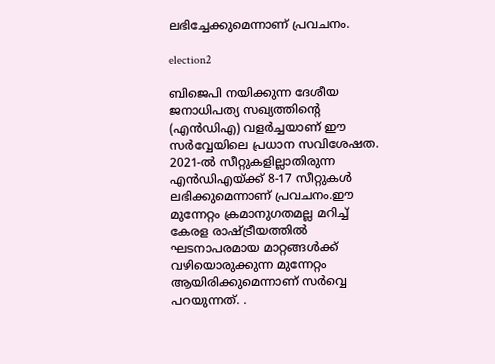ലഭിച്ചേക്കുമെന്നാണ് പ്രവചനം.

election2

ബിജെപി നയിക്കുന്ന ദേശീയ ജനാധിപത്യ സഖ്യത്തിന്റെ (എൻഡിഎ) വളർച്ചയാണ് ഈ സർവ്വേയിലെ പ്രധാന സവിശേഷത. 2021-ൽ സീറ്റുകളില്ലാതിരുന്ന എൻഡിഎയ്ക്ക് 8-17 സീറ്റുകൾ ലഭിക്കുമെന്നാണ് പ്രവചനം.ഈ മുന്നേറ്റം ക്രമാനുഗതമല്ല മറിച്ച് കേരള രാഷ്ട്രീയത്തിൽ ഘടനാപരമായ മാറ്റങ്ങൾക്ക് വഴിയൊരുക്കുന്ന മുന്നേറ്റം ആയിരിക്കുമെന്നാണ് സർവ്വെ പറയുന്നത്. .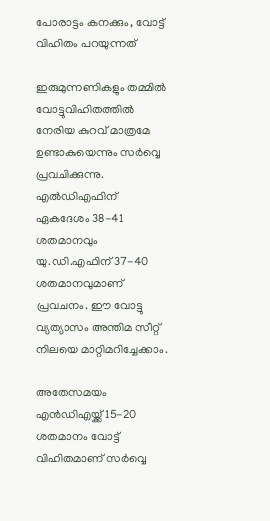പോരാട്ടം കനക്കും, വോട്ട് വിഹിതം പറയുന്നത്

ഇരുമുന്നണികളും തമ്മിൽ വോട്ടുവിഹിതത്തിൽ നേരിയ കുറവ് മാത്രമേ ഉണ്ടാകുയെന്നും സർവ്വെ പ്രവചിക്കുന്നു. എൽഡിഎഫിന് ഏകദേശം 38-41 ശതമാനവും യു.ഡി.എഫിന് 37-40 ശതമാനവുമാണ് പ്രവചനം. ഈ വോട്ടു വ്യത്യാസം അന്തിമ സീറ്റ് നിലയെ മാറ്റിമറിച്ചേക്കാം.

അതേസമയം എൻഡിഎയ്ക്ക് 15-20 ശതമാനം വോട്ട് വിഹിതമാണ് സർവ്വെ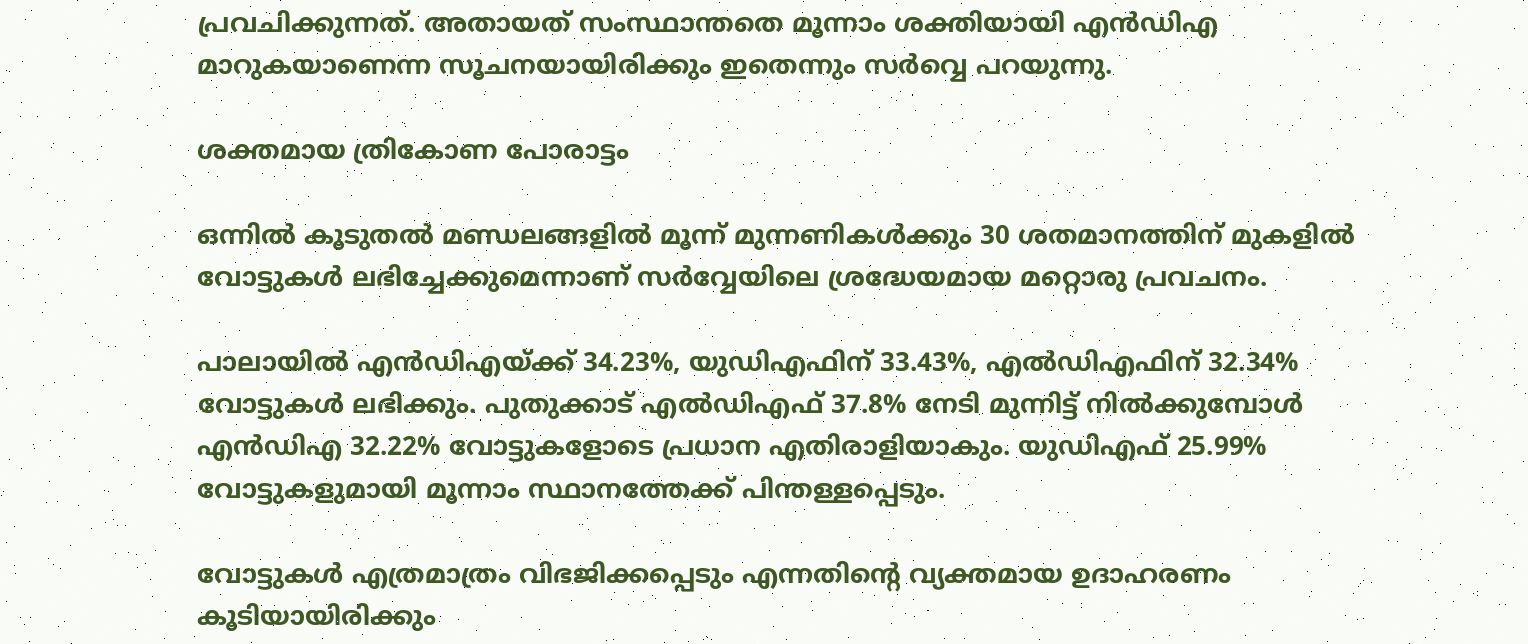പ്രവചിക്കുന്നത്. അതായത് സംസ്ഥാന്തതെ മൂന്നാം ശക്തിയായി എൻഡിഎ മാറുകയാണെന്ന സൂചനയായിരിക്കും ഇതെന്നും സർവ്വെ പറയുന്നു.

ശക്തമായ ത്രികോണ പോരാട്ടം

ഒന്നിൽ കൂടുതൽ മണ്ഡലങ്ങളിൽ മൂന്ന് മുന്നണികൾക്കും 30 ശതമാനത്തിന് മുകളിൽ വോട്ടുകൾ ലഭിച്ചേക്കുമെന്നാണ് സർവ്വേയിലെ ശ്രദ്ധേയമായ മറ്റൊരു പ്രവചനം.

പാലായിൽ എൻഡിഎയ്ക്ക് 34.23%, യുഡിഎഫിന് 33.43%, എൽഡിഎഫിന് 32.34% വോട്ടുകൾ ലഭിക്കും. പുതുക്കാട് എൽഡിഎഫ് 37.8% നേടി മുന്നിട്ട് നിൽക്കുമ്പോൾ എൻഡിഎ 32.22% വോട്ടുകളോടെ പ്രധാന എതിരാളിയാകും. യുഡിഎഫ് 25.99% വോട്ടുകളുമായി മൂന്നാം സ്ഥാനത്തേക്ക് പിന്തള്ളപ്പെടും.

വോട്ടുകൾ എത്രമാത്രം വിഭജിക്കപ്പെടും എന്നതിൻ്റെ വ്യക്തമായ ഉദാഹരണം കൂടിയായിരിക്കും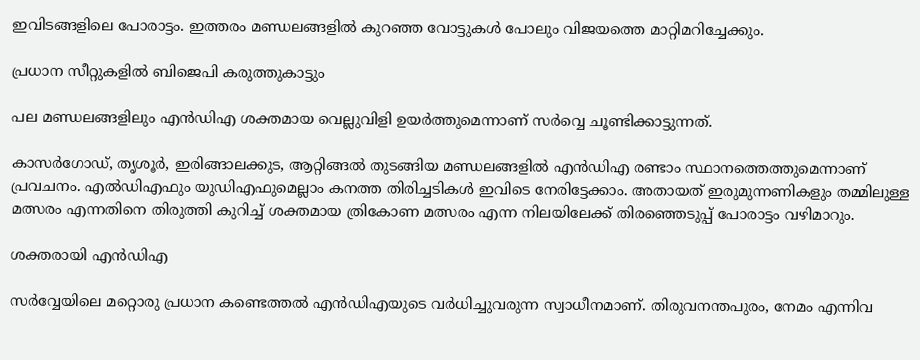ഇവിടങ്ങളിലെ പോരാട്ടം. ഇത്തരം മണ്ഡലങ്ങളിൽ കുറഞ്ഞ വോട്ടുകൾ പോലും വിജയത്തെ മാറ്റിമറിച്ചേക്കും.

പ്രധാന സീറ്റുകളിൽ ബിജെപി കരുത്തുകാട്ടും

പല മണ്ഡലങ്ങളിലും എൻഡിഎ ശക്തമായ വെല്ലുവിളി ഉയർത്തുമെന്നാണ് സർവ്വെ ചൂണ്ടിക്കാട്ടുന്നത്.

കാസർഗോഡ്, തൃശൂർ, ഇരിങ്ങാലക്കുട, ആറ്റിങ്ങൽ തുടങ്ങിയ മണ്ഡലങ്ങളിൽ എൻഡിഎ രണ്ടാം സ്ഥാനത്തെത്തുമെന്നാണ് പ്രവചനം. എൽഡിഎഫും യുഡിഎഫുമെല്ലാം കനത്ത തിരിച്ചടികൾ ഇവിടെ നേരിട്ടേക്കാം. അതായത് ഇരുമുന്നണികളും തമ്മിലുള്ള മത്സരം എന്നതിനെ തിരുത്തി കുറിച്ച് ശക്തമായ ത്രികോണ മത്സരം എന്ന നിലയിലേക്ക് തിരഞ്ഞെടുപ്പ് പോരാട്ടം വഴിമാറും.

ശക്തരായി എൻഡിഎ

സർവ്വേയിലെ മറ്റൊരു പ്രധാന കണ്ടെത്തൽ എൻഡിഎയുടെ വർധിച്ചുവരുന്ന സ്വാധീനമാണ്. തിരുവനന്തപുരം, നേമം എന്നിവ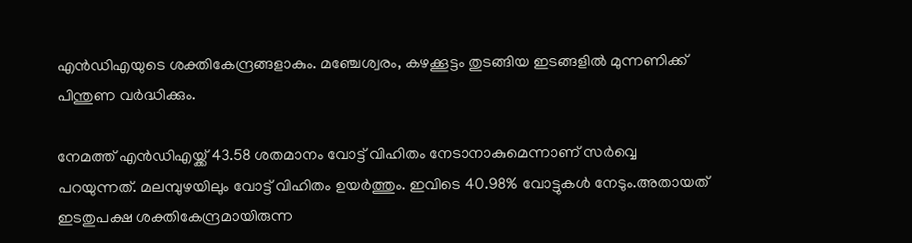എൻഡിഎയുടെ ശക്തികേന്ദ്രങ്ങളാകും. മഞ്ചേശ്വരം, കഴക്കൂട്ടം തുടങ്ങിയ ഇടങ്ങളിൽ മുന്നണിക്ക് പിന്തുണ വർദ്ധിക്കും.

നേമത്ത് എൻഡിഎയ്ക്ക് 43.58 ശതമാനം വോട്ട് വിഹിതം നേടാനാകുമെന്നാണ് സർവ്വെ പറയുന്നത്. മലമ്പുഴയിലും വോട്ട് വിഹിതം ഉയർത്തും. ഇവിടെ 40.98% വോട്ടുകൾ നേടും.അതായത് ഇടതുപക്ഷ ശക്തികേന്ദ്രമായിരുന്ന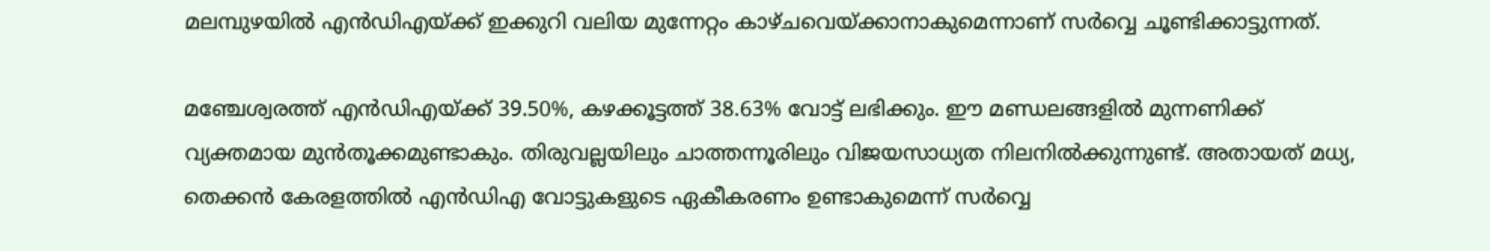മലമ്പുഴയിൽ എൻഡിഎയ്ക്ക് ഇക്കുറി വലിയ മുന്നേറ്റം കാഴ്ചവെയ്ക്കാനാകുമെന്നാണ് സർവ്വെ ചൂണ്ടിക്കാട്ടുന്നത്.

മഞ്ചേശ്വരത്ത് എൻഡിഎയ്ക്ക് 39.50%, കഴക്കൂട്ടത്ത് 38.63% വോട്ട് ലഭിക്കും. ഈ മണ്ഡലങ്ങളിൽ മുന്നണിക്ക് വ്യക്തമായ മുൻതൂക്കമുണ്ടാകും. തിരുവല്ലയിലും ചാത്തന്നൂരിലും വിജയസാധ്യത നിലനിൽക്കുന്നുണ്ട്. അതായത് മധ്യ, തെക്കൻ കേരളത്തിൽ എൻഡിഎ വോട്ടുകളുടെ ഏകീകരണം ഉണ്ടാകുമെന്ന് സർവ്വെ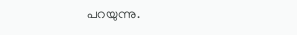പറയുന്നു.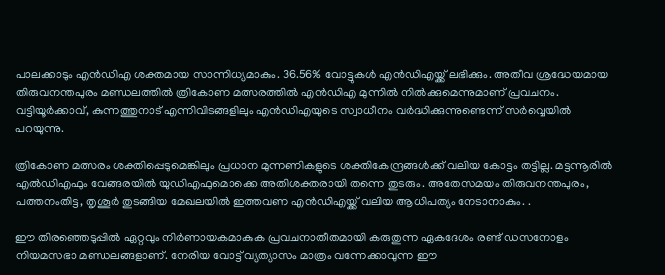പാലക്കാടും എൻഡിഎ ശക്തമായ സാന്നിധ്യമാകും. 36.56% വോട്ടുകൾ എൻഡിഎയ്ക്ക് ലഭിക്കും. അതീവ ശ്രദ്ധേയമായ തിരുവനന്തപുരം മണ്ഡലത്തിൽ ത്രികോണ മത്സരത്തിൽ എൻഡിഎ മുന്നിൽ നിൽക്കുമെന്നുമാണ് പ്രവചനം. വട്ടിയൂർക്കാവ്, കുന്നത്തുനാട് എന്നിവിടങ്ങളിലും എൻഡിഎയുടെ സ്വാധീനം വർദ്ധിക്കുന്നുണ്ടെന്ന് സർവ്വെയിൽ പറയുന്നു.

ത്രികോണ മത്സരം ശക്തിപ്പെടുമെങ്കിലും പ്രധാന മുന്നണികളുടെ ശക്തികേന്ദ്രങ്ങൾക്ക് വലിയ കോട്ടം തട്ടില്ല. മട്ടന്നൂരിൽ എൽഡിഎഫും വേങ്ങരയിൽ യുഡിഎഫുമൊക്കെ അതിശക്തരായി തന്നെ തുടരും. അതേസമയം തിരുവനന്തപുരം, പത്തനംതിട്ട, തൃശൂർ തുടങ്ങിയ മേഖലയിൽ ഇത്തവണ എൻഡിഎയ്ക്ക് വലിയ ആധിപത്യം നേടാനാകും. .

ഈ തിരഞ്ഞെടുപ്പിൽ ഏറ്റവും നിർണായകമാകുക പ്രവചനാതീതമായി കരുതുന്ന ഏകദേശം രണ്ട് ഡസനോളം നിയമസഭാ മണ്ഡലങ്ങളാണ്. നേരിയ വോട്ട് വ്യത്യാസം മാത്രം വന്നേക്കാവുന്ന ഈ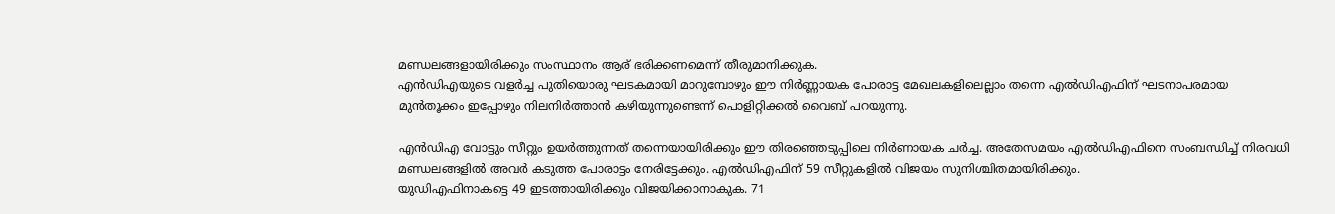മണ്ഡലങ്ങളായിരിക്കും സംസ്ഥാനം ആര് ഭരിക്കണമെന്ന് തീരുമാനിക്കുക.
എൻഡിഎയുടെ വളർച്ച പുതിയൊരു ഘടകമായി മാറുമ്പോഴും ഈ നിർണ്ണായക പോരാട്ട മേഖലകളിലെല്ലാം തന്നെ എൽഡിഎഫിന് ഘടനാപരമായ മുൻതൂക്കം ഇപ്പോഴും നിലനിർത്താൻ കഴിയുന്നുണ്ടെന്ന് പൊളിറ്റിക്കൽ വൈബ് പറയുന്നു.

എൻഡിഎ വോട്ടും സീറ്റും ഉയർത്തുന്നത് തന്നെയായിരിക്കും ഈ തിരഞ്ഞെടുപ്പിലെ നിർണായക ചർച്ച. അതേസമയം എൽഡിഎഫിനെ സംബന്ധിച്ച് നിരവധി മണ്ഡലങ്ങളിൽ അവർ കടുത്ത പോരാട്ടം നേരിട്ടേക്കും. എൽഡിഎഫിന് 59 സീറ്റുകളിൽ വിജയം സുനിശ്ചിതമായിരിക്കും.
യുഡിഎഫിനാകട്ടെ 49 ഇടത്തായിരിക്കും വിജയിക്കാനാകുക. 71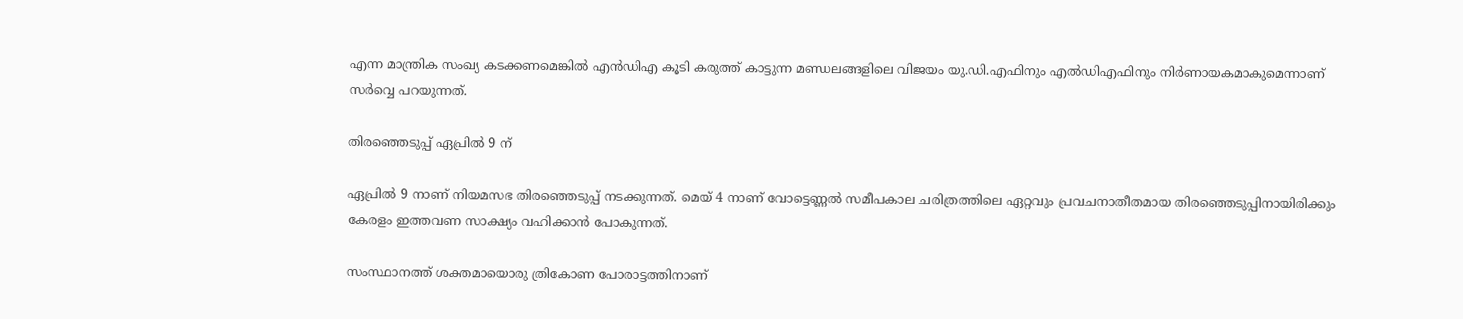എന്ന മാന്ത്രിക സംഖ്യ കടക്കണമെങ്കിൽ എൻഡിഎ കൂടി കരുത്ത് കാട്ടുന്ന മണ്ഡലങ്ങളിലെ വിജയം യു.ഡി.എഫിനും എൽഡിഎഫിനും നിർണായകമാകുമെന്നാണ് സർവ്വെ പറയുന്നത്.

തിരഞ്ഞെടുപ്പ് ഏപ്രിൽ 9 ന്

ഏപ്രിൽ 9 നാണ് നിയമസഭ തിരഞ്ഞെടുപ്പ് നടക്കുന്നത്. മെയ് 4 നാണ് വോട്ടെണ്ണൽ സമീപകാല ചരിത്രത്തിലെ ഏറ്റവും പ്രവചനാതീതമായ തിരഞ്ഞെടുപ്പിനായിരിക്കും കേരളം ഇത്തവണ സാക്ഷ്യം വഹിക്കാൻ പോകുന്നത്.

സംസ്ഥാനത്ത് ശക്തമായൊരു ത്രികോണ പോരാട്ടത്തിനാണ്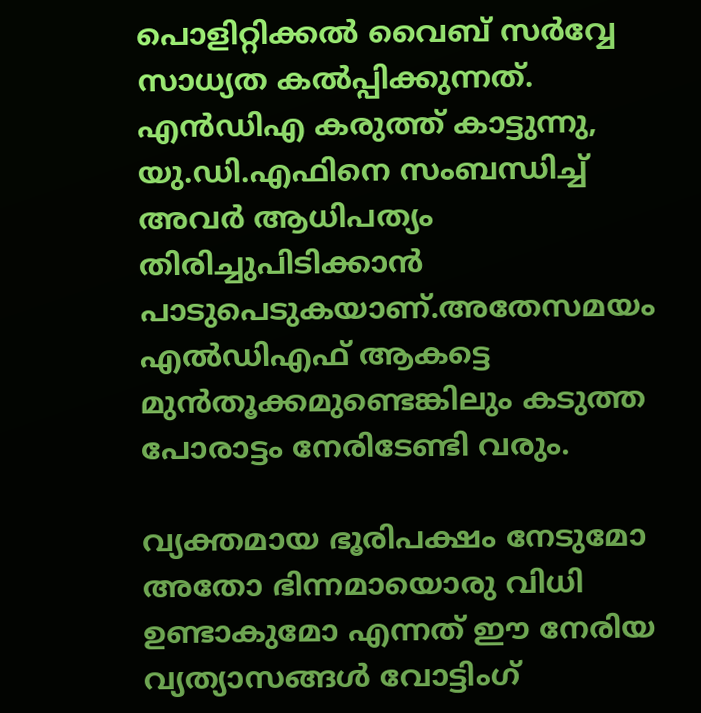പൊളിറ്റിക്കൽ വൈബ് സർവ്വേ സാധ്യത കൽപ്പിക്കുന്നത്. എൻഡിഎ കരുത്ത് കാട്ടുന്നു, യു.ഡി.എഫിനെ സംബന്ധിച്ച് അവർ ആധിപത്യം തിരിച്ചുപിടിക്കാൻ പാടുപെടുകയാണ്.അതേസമയം എൽഡിഎഫ് ആകട്ടെ മുൻതൂക്കമുണ്ടെങ്കിലും കടുത്ത പോരാട്ടം നേരിടേണ്ടി വരും.

വ്യക്തമായ ഭൂരിപക്ഷം നേടുമോ അതോ ഭിന്നമായൊരു വിധി ഉണ്ടാകുമോ എന്നത് ഈ നേരിയ വ്യത്യാസങ്ങൾ വോട്ടിംഗ്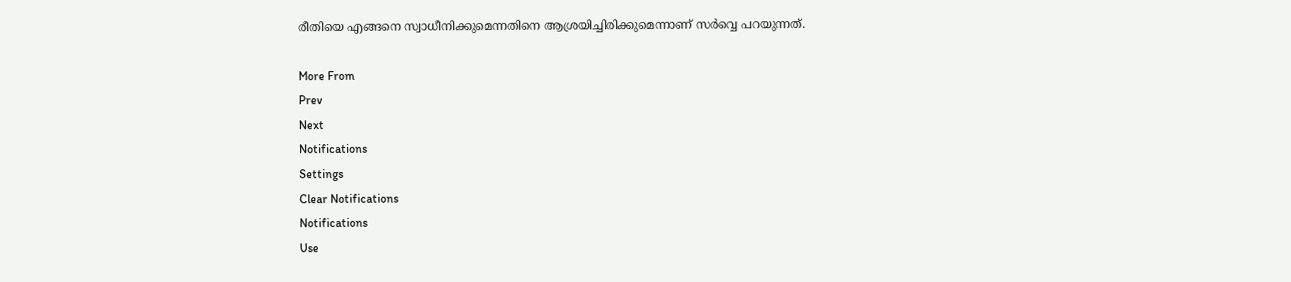രീതിയെ എങ്ങനെ സ്വാധീനിക്കുമെന്നതിനെ ആശ്രയിച്ചിരിക്കുമെന്നാണ് സർവ്വെ പറയുന്നത്.

More From
Prev
Next
Notifications
Settings
Clear Notifications
Notifications
Use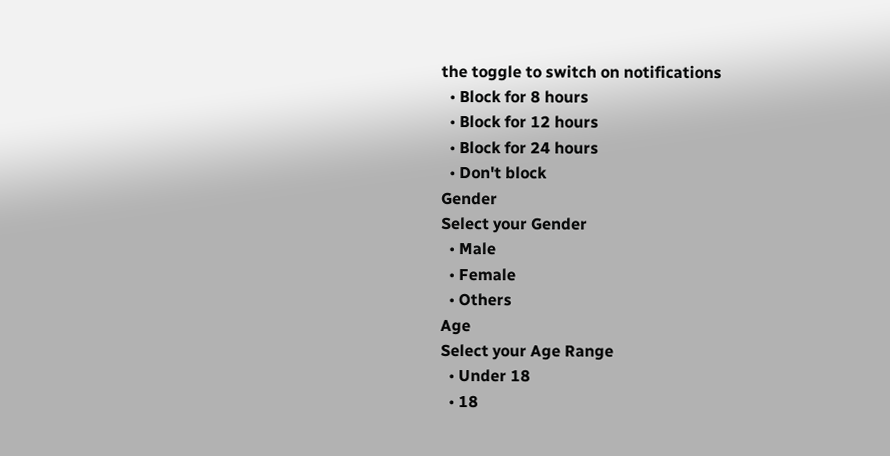the toggle to switch on notifications
  • Block for 8 hours
  • Block for 12 hours
  • Block for 24 hours
  • Don't block
Gender
Select your Gender
  • Male
  • Female
  • Others
Age
Select your Age Range
  • Under 18
  • 18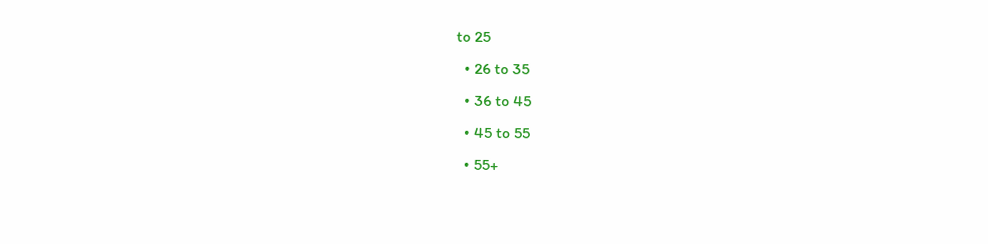to 25
  • 26 to 35
  • 36 to 45
  • 45 to 55
  • 55+